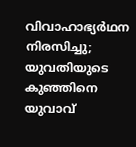വിവാഹാഭ്യർഥന നിരസിച്ചു; യുവതിയുടെ കുഞ്ഞിനെ യുവാവ്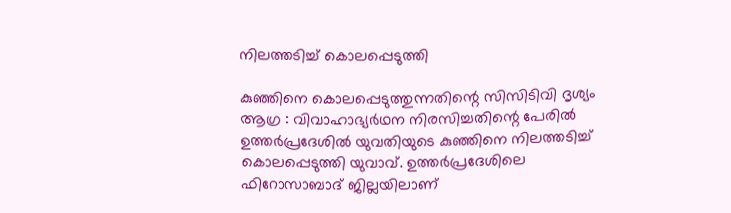നിലത്തടിച്ച് കൊലപ്പെടുത്തി

കുഞ്ഞിനെ കൊലപ്പെടുത്തുന്നതിന്റെ സിസിടിവി ദൃശ്യം
ആഗ്ര : വിവാഹാഭ്യർഥന നിരസിച്ചതിന്റെ പേരിൽ ഉത്തർപ്രദേശിൽ യുവതിയുടെ കുഞ്ഞിനെ നിലത്തടിച്ച് കൊലപ്പെടുത്തി യുവാവ്. ഉത്തർപ്രദേശിലെ ഫിറോസാബാദ് ജില്ലയിലാണ്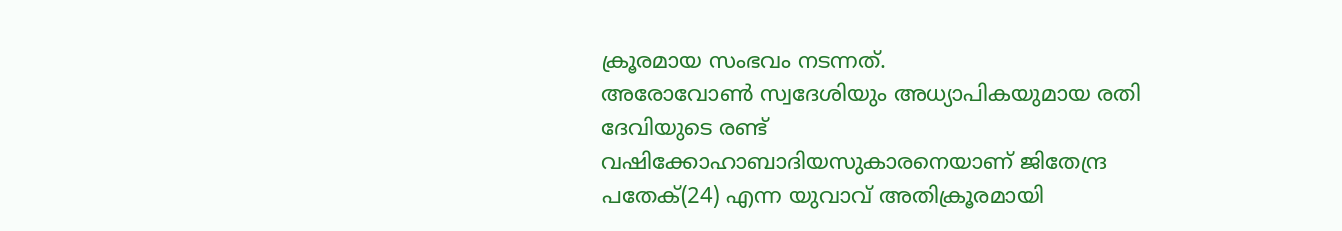ക്രൂരമായ സംഭവം നടന്നത്.
അരോവോൺ സ്വദേശിയും അധ്യാപികയുമായ രതി ദേവിയുടെ രണ്ട് വഷിക്കോഹാബാദിയസുകാരനെയാണ് ജിതേന്ദ്ര പതേക്(24) എന്ന യുവാവ് അതിക്രൂരമായി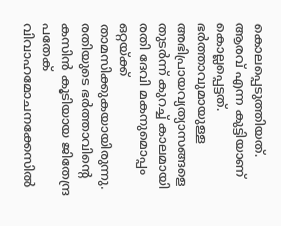കൊലപ്പെടുത്തിയത്. ആരവ് എന്ന കുട്ടിയാണ് കൊല്ലപ്പെട്ടത്. ഭർത്താവുമായുള്ള അഭിപ്രായവ്യത്യാസങ്ങളെ തുടർന്ന് കുറച്ച് കാലമായി രതി ദേവി മകനുമൊപ്പം ഒറ്റയ്ക്ക് താമസിക്കുകയായിരുന്നു. രതിയുടെ ഭർത്താവിന്റെ കസിൻ കൂടിയായ ജിതേന്ദ്ര പതേക് വിവാഹമോചനക്കേസിൽ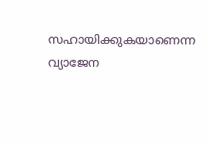സഹായിക്കുകയാണെന്ന വ്യാജേന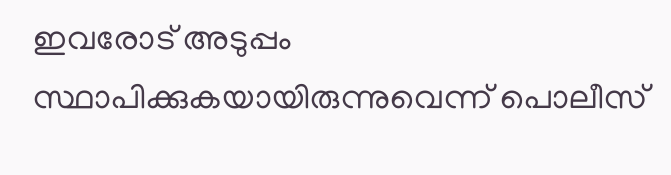ഇവരോട് അടുപ്പം സ്ഥാപിക്കുകയായിരുന്നുവെന്ന് പൊലീസ്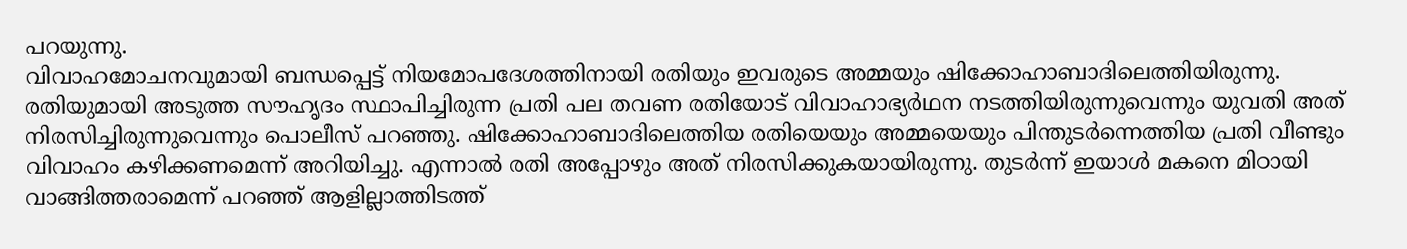പറയുന്നു.
വിവാഹമോചനവുമായി ബന്ധപ്പെട്ട് നിയമോപദേശത്തിനായി രതിയും ഇവരുടെ അമ്മയും ഷിക്കോഹാബാദിലെത്തിയിരുന്നു. രതിയുമായി അടുത്ത സൗഹൃദം സ്ഥാപിച്ചിരുന്ന പ്രതി പല തവണ രതിയോട് വിവാഹാഭ്യർഥന നടത്തിയിരുന്നുവെന്നും യുവതി അത് നിരസിച്ചിരുന്നുവെന്നും പൊലീസ് പറഞ്ഞു. ഷിക്കോഹാബാദിലെത്തിയ രതിയെയും അമ്മയെയും പിന്തുടർന്നെത്തിയ പ്രതി വീണ്ടും വിവാഹം കഴിക്കണമെന്ന് അറിയിച്ചു. എന്നാൽ രതി അപ്പോഴും അത് നിരസിക്കുകയായിരുന്നു. തുടർന്ന് ഇയാൾ മകനെ മിഠായി വാങ്ങിത്തരാമെന്ന് പറഞ്ഞ് ആളില്ലാത്തിടത്ത്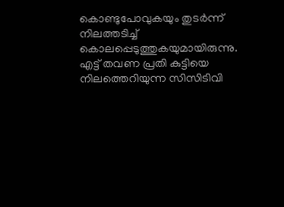കൊണ്ടുപോവുകയും തുടർന്ന് നിലത്തടിച്ച് കൊലപ്പെടുത്തുകയുമായിരുന്നു. എട്ട് തവണ പ്രതി കുട്ടിയെ നിലത്തെറിയുന്ന സിസിടിവി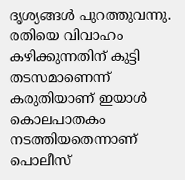ദൃശ്യങ്ങൾ പുറത്തുവന്നു. രതിയെ വിവാഹം കഴിക്കുന്നതിന് കുട്ടി തടസമാണെന്ന് കരുതിയാണ് ഇയാൾ കൊലപാതകം നടത്തിയതെന്നാണ് പൊലീസ്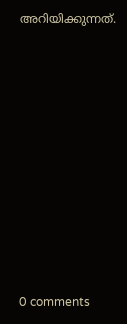അറിയിക്കുന്നത്.










0 comments